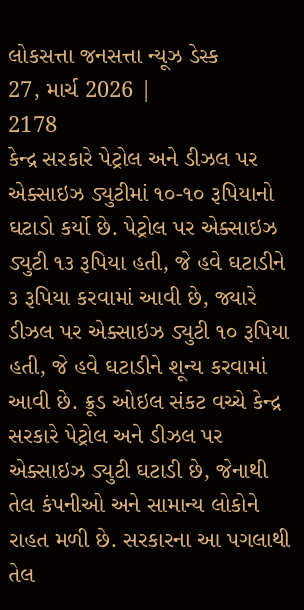લોકસત્તા જનસત્તા ન્યૂઝ ડેસ્ક
27, માર્ચ 2026 |
2178
કેન્દ્ર સરકારે પેટ્રોલ અને ડીઝલ પર એક્સાઇઝ ડ્યુટીમાં ૧૦-૧૦ રૂપિયાનો ઘટાડો કર્યો છે. પેટ્રોલ પર એક્સાઇઝ ડ્યુટી ૧૩ રૂપિયા હતી, જે હવે ઘટાડીને ૩ રૂપિયા કરવામાં આવી છે, જ્યારે ડીઝલ પર એક્સાઇઝ ડ્યુટી ૧૦ રૂપિયા હતી, જે હવે ઘટાડીને શૂન્ય કરવામાં આવી છે. ક્રૂડ ઓઇલ સંકટ વચ્ચે કેન્દ્ર સરકારે પેટ્રોલ અને ડીઝલ પર એક્સાઇઝ ડ્યુટી ઘટાડી છે, જેનાથી તેલ કંપનીઓ અને સામાન્ય લોકોને રાહત મળી છે. સરકારના આ પગલાથી તેલ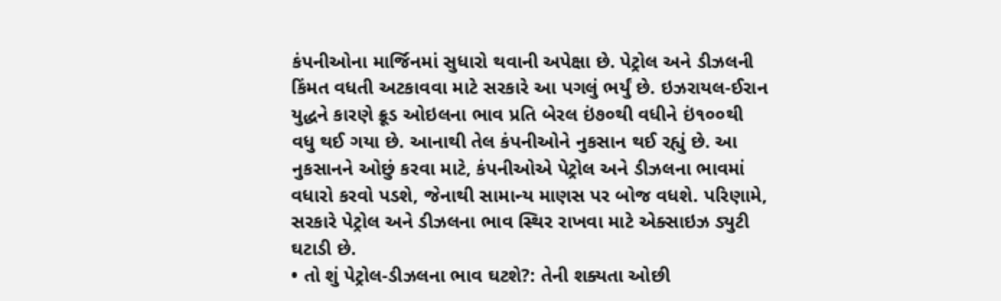કંપનીઓના માર્જિનમાં સુધારો થવાની અપેક્ષા છે. પેટ્રોલ અને ડીઝલની કિંમત વધતી અટકાવવા માટે સરકારે આ પગલું ભર્યું છે. ઇઝરાયલ-ઈરાન યુદ્ધને કારણે ક્રૂડ ઓઇલના ભાવ પ્રતિ બેરલ ઇં૭૦થી વધીને ઇં૧૦૦થી વધુ થઈ ગયા છે. આનાથી તેલ કંપનીઓને નુકસાન થઈ રહ્યું છે. આ નુકસાનને ઓછું કરવા માટે, કંપનીઓએ પેટ્રોલ અને ડીઝલના ભાવમાં વધારો કરવો પડશે, જેનાથી સામાન્ય માણસ પર બોજ વધશે. પરિણામે, સરકારે પેટ્રોલ અને ડીઝલના ભાવ સ્થિર રાખવા માટે એક્સાઇઝ ડ્યુટી ઘટાડી છે.
• તો શું પેટ્રોલ-ડીઝલના ભાવ ઘટશે?: તેની શક્યતા ઓછી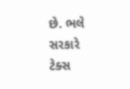છે. ભલે સરકારે ટેક્સ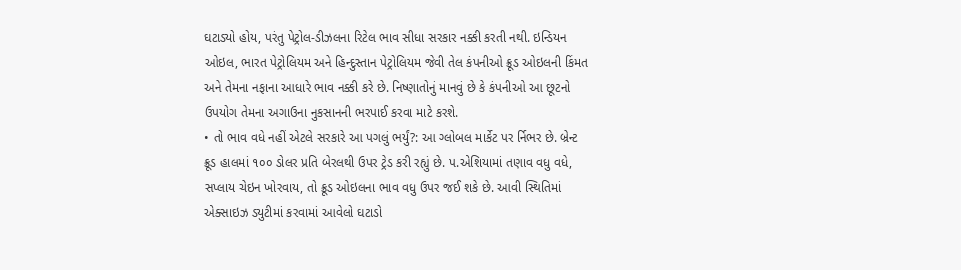ઘટાડ્યો હોય, પરંતુ પેટ્રોલ-ડીઝલના રિટેલ ભાવ સીધા સરકાર નક્કી કરતી નથી. ઇન્ડિયન ઓઇલ, ભારત પેટ્રોલિયમ અને હિન્દુસ્તાન પેટ્રોલિયમ જેવી તેલ કંપનીઓ ક્રૂડ ઓઇલની કિંમત અને તેમના નફાના આધારે ભાવ નક્કી કરે છે. નિષ્ણાતોનું માનવું છે કે કંપનીઓ આ છૂટનો ઉપયોગ તેમના અગાઉના નુકસાનની ભરપાઈ કરવા માટે કરશે.
• તો ભાવ વધે નહીં એટલે સરકારે આ પગલું ભર્યું?: આ ગ્લોબલ માર્કેટ પર ર્નિભર છે. બ્રેન્ટ ક્રૂડ હાલમાં ૧૦૦ ડોલર પ્રતિ બેરલથી ઉપર ટ્રેડ કરી રહ્યું છે. પ.એશિયામાં તણાવ વધુ વધે, સપ્લાય ચેઇન ખોરવાય, તો ક્રૂડ ઓઇલના ભાવ વધુ ઉપર જઈ શકે છે. આવી સ્થિતિમાં એક્સાઇઝ ડ્યુટીમાં કરવામાં આવેલો ઘટાડો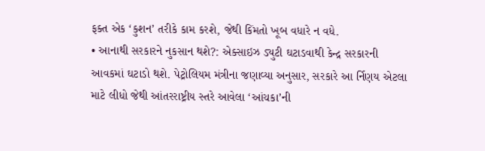ફક્ત એક ‘કુશન’ તરીકે કામ કરશે, જેથી કિંમતો ખૂબ વધારે ન વધે.
• આનાથી સરકારને નુકસાન થશે?: એક્સાઇઝ ડ્યુટી ઘટાડવાથી કેન્દ્ર સરકારની આવકમાં ઘટાડો થશે. પેટ્રોલિયમ મંત્રીના જણાવ્યા અનુસાર, સરકારે આ ર્નિણય એટલા માટે લીધો જેથી આંતરરાષ્ટ્રીય સ્તરે આવેલા ‘આંચકા’ની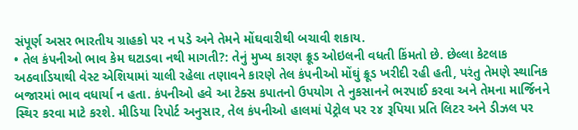સંપૂર્ણ અસર ભારતીય ગ્રાહકો પર ન પડે અને તેમને મોંઘવારીથી બચાવી શકાય.
• તેલ કંપનીઓ ભાવ કેમ ઘટાડવા નથી માગતી?: તેનું મુખ્ય કારણ ક્રૂડ ઓઇલની વધતી કિંમતો છે. છેલ્લા કેટલાક અઠવાડિયાથી વેસ્ટ એશિયામાં ચાલી રહેલા તણાવને કારણે તેલ કંપનીઓ મોંઘું ક્રૂડ ખરીદી રહી હતી, પરંતુ તેમણે સ્થાનિક બજારમાં ભાવ વધાર્યા ન હતા. કંપનીઓ હવે આ ટેક્સ કપાતનો ઉપયોગ તે નુકસાનને ભરપાઈ કરવા અને તેમના માર્જિનને સ્થિર કરવા માટે કરશે. મીડિયા રિપોર્ટ અનુસાર, તેલ કંપનીઓ હાલમાં પેટ્રોલ પર ૨૪ રૂપિયા પ્રતિ લિટર અને ડીઝલ પર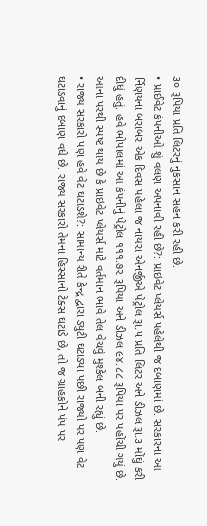૩૦ રૂપિયા પ્રતિ લિટરનું નુકસાન સહન કરી રહી છે.
• પ્રાઈવેટ કંપનીઓ શું વલણ અપનાવી રહી છે?: પ્રાઇવેટ પ્લેયર્સ પહેલેથી જ દબાણમાં છે. સરકારના આ ર્નિણયના બરાબર એક દિવસ પહેલા જ નાયરા એનર્જીએ પેટ્રોલ રૂા.૫ પ્રતિ લિટર અને ડીઝલ રૂા.૩ મોંઘું કરી દીધું હતું. હવે ભોપાલમાં આ કંપનીનું પેટ્રોલ ૧૧૧.૭૨ રૂપિયા અને ડીઝલ ૯૪.૮૮ રૂપિયા પર પહોંચી ગયું છે. આના પરથી સ્પષ્ટ થાય છે કે પ્રાઇવેટ પ્લેયર્સ માટે વર્તમાન ભાવે તેલ વેચવું મુશ્કેલ બની રહ્યું છે.
• રાજ્ય સરકારો પણ હવે વેટ ઘટાડશે?: સામાન્ય રીતે કેન્દ્ર દ્વારા ડ્યુટી ઘટાડ્યા પછી રાજ્યો પર પણ વેટ ઘટાડવાનું દબાણ વધે છે. રાજ્ય સરકારો તેમના હિસ્સાનો ટેક્સ ઘટાડે છે, તો જ ગ્રાહકોને પંપ પર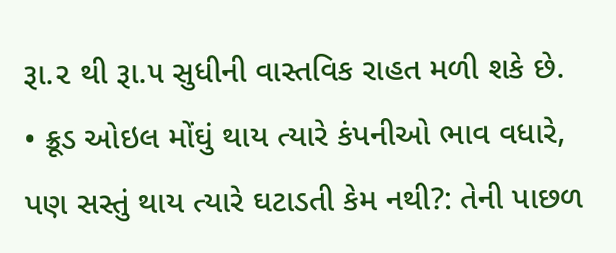રૂા.૨ થી રૂા.૫ સુધીની વાસ્તવિક રાહત મળી શકે છે.
• ક્રૂડ ઓઇલ મોંઘું થાય ત્યારે કંપનીઓ ભાવ વધારે, પણ સસ્તું થાય ત્યારે ઘટાડતી કેમ નથી?: તેની પાછળ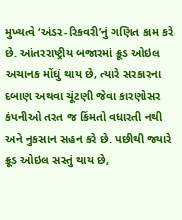મુખ્યત્વે ‘અંડર-રિકવરી’નું ગણિત કામ કરે છે. આંતરરાષ્ટ્રીય બજારમાં ક્રૂડ ઓઇલ અચાનક મોંઘું થાય છે, ત્યારે સરકારના દબાણ અથવા ચૂંટણી જેવા કારણોસર કંપનીઓ તરત જ કિંમતો વધારતી નથી અને નુકસાન સહન કરે છે. પછીથી જ્યારે ક્રૂડ ઓઇલ સસ્તું થાય છે,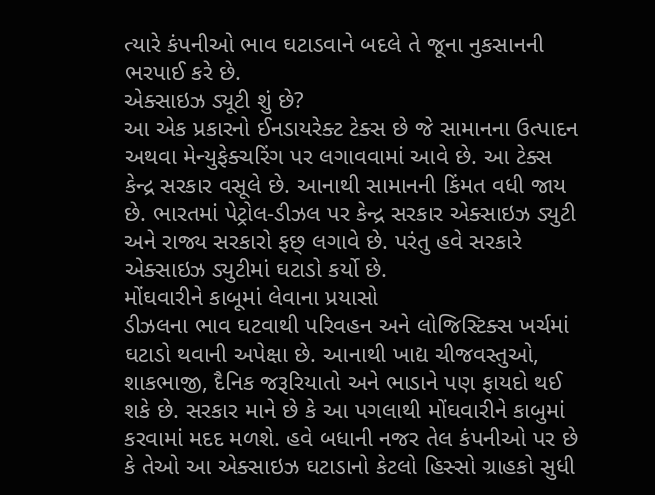ત્યારે કંપનીઓ ભાવ ઘટાડવાને બદલે તે જૂના નુકસાનની ભરપાઈ કરે છે.
એક્સાઇઝ ડ્યૂટી શું છે?
આ એક પ્રકારનો ઈનડાયરેક્ટ ટેક્સ છે જે સામાનના ઉત્પાદન અથવા મેન્યુફેક્ચરિંગ પર લગાવવામાં આવે છે. આ ટેક્સ કેન્દ્ર સરકાર વસૂલે છે. આનાથી સામાનની કિંમત વધી જાય છે. ભારતમાં પેટ્રોલ-ડીઝલ પર કેન્દ્ર સરકાર એક્સાઇઝ ડ્યુટી અને રાજ્ય સરકારો ફછ્ લગાવે છે. પરંતુ હવે સરકારે એક્સાઇઝ ડ્યુટીમાં ઘટાડો કર્યો છે.
મોંઘવારીને કાબૂમાં લેવાના પ્રયાસો
ડીઝલના ભાવ ઘટવાથી પરિવહન અને લોજિસ્ટિક્સ ખર્ચમાં ઘટાડો થવાની અપેક્ષા છે. આનાથી ખાદ્ય ચીજવસ્તુઓ, શાકભાજી, દૈનિક જરૂરિયાતો અને ભાડાને પણ ફાયદો થઈ શકે છે. સરકાર માને છે કે આ પગલાથી મોંઘવારીને કાબુમાં કરવામાં મદદ મળશે. હવે બધાની નજર તેલ કંપનીઓ પર છે કે તેઓ આ એક્સાઇઝ ઘટાડાનો કેટલો હિસ્સો ગ્રાહકો સુધી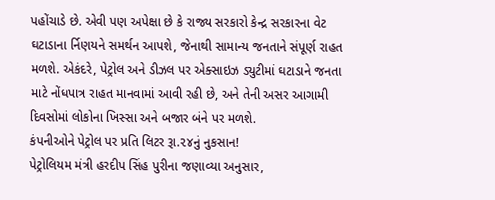પહોંચાડે છે. એવી પણ અપેક્ષા છે કે રાજ્ય સરકારો કેન્દ્ર સરકારના વેટ ઘટાડાના ર્નિણયને સમર્થન આપશે, જેનાથી સામાન્ય જનતાને સંપૂર્ણ રાહત મળશે. એકંદરે, પેટ્રોલ અને ડીઝલ પર એક્સાઇઝ ડ્યુટીમાં ઘટાડાને જનતા માટે નોંધપાત્ર રાહત માનવામાં આવી રહી છે, અને તેની અસર આગામી દિવસોમાં લોકોના ખિસ્સા અને બજાર બંને પર મળશે.
કંપનીઓને પેટ્રોલ પર પ્રતિ લિટર રૂા.૨૪નું નુકસાન!
પેટ્રોલિયમ મંત્રી હરદીપ સિંહ પુરીના જણાવ્યા અનુસાર,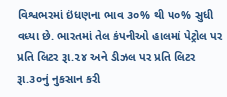વિશ્વભરમાં ઇંધણના ભાવ ૩૦% થી ૫૦% સુધી વધ્યા છે. ભારતમાં તેલ કંપનીઓ હાલમાં પેટ્રોલ પર પ્રતિ લિટર રૂા.૨૪ અને ડીઝલ પર પ્રતિ લિટર રૂા.૩૦નું નુકસાન કરી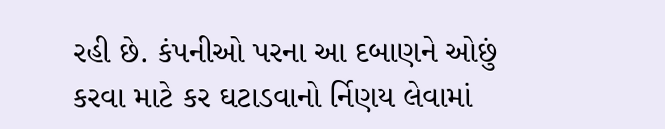રહી છે. કંપનીઓ પરના આ દબાણને ઓછું કરવા માટે કર ઘટાડવાનો ર્નિણય લેવામાં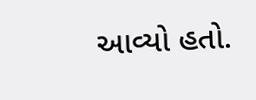આવ્યો હતો.